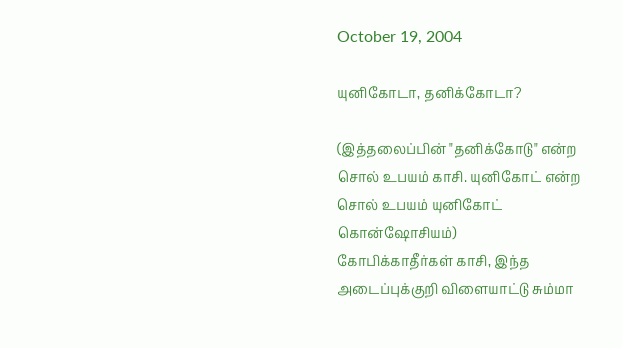October 19, 2004

யுனிகோடா, தனிக்கோடா?

(இத்தலைப்பின் "தனிக்கோடு" என்ற சொல் உபயம் காசி. யுனிகோட் என்ற சொல் உபயம் யுனிகோட் கொன்ஷோசியம்)
கோபிக்காதீர்கள் காசி, இந்த அடைப்புக்குறி விளையாட்டு சும்மா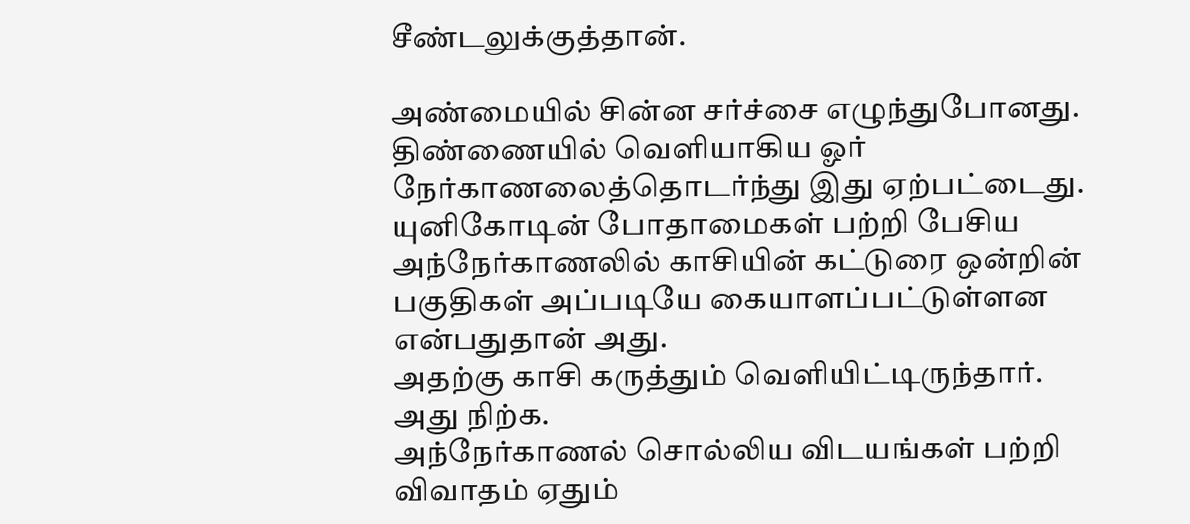சீண்டலுக்குத்தான்.

அண்மையில் சின்ன சர்ச்சை எழுந்துபோனது.
திண்ணையில் வெளியாகிய ஓர் நேர்காணலைத்தொடர்ந்து இது ஏற்பட்டைது.
யுனிகோடின் போதாமைகள் பற்றி பேசிய அந்நேர்காணலில் காசியின் கட்டுரை ஒன்றின் பகுதிகள் அப்படியே கையாளப்பட்டுள்ளன என்பதுதான் அது.
அதற்கு காசி கருத்தும் வெளியிட்டிருந்தார்.
அது நிற்க.
அந்நேர்காணல் சொல்லிய விடயங்கள் பற்றி விவாதம் ஏதும்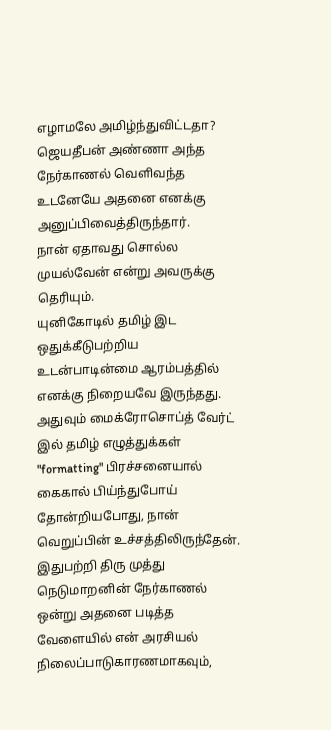எழாமலே அமிழ்ந்துவிட்டதா?
ஜெயதீபன் அண்ணா அந்த நேர்காணல் வெளிவந்த உடனேயே அதனை எனக்கு அனுப்பிவைத்திருந்தார்.
நான் ஏதாவது சொல்ல முயல்வேன் என்று அவருக்கு தெரியும்.
யுனிகோடில் தமிழ் இட ஒதுக்கீடுபற்றிய உடன்பாடின்மை ஆரம்பத்தில் எனக்கு நிறையவே இருந்தது.
அதுவும் மைக்ரோசொப்த் வேர்ட் இல் தமிழ் எழுத்துக்கள் "formatting" பிரச்சனையால் கைகால் பிய்ந்துபோய் தோன்றியபோது, நான் வெறுப்பின் உச்சத்திலிருந்தேன்.
இதுபற்றி திரு முத்து நெடுமாறனின் நேர்காணல் ஒன்று அதனை படித்த வேளையில் என் அரசியல் நிலைப்பாடுகாரணமாகவும்,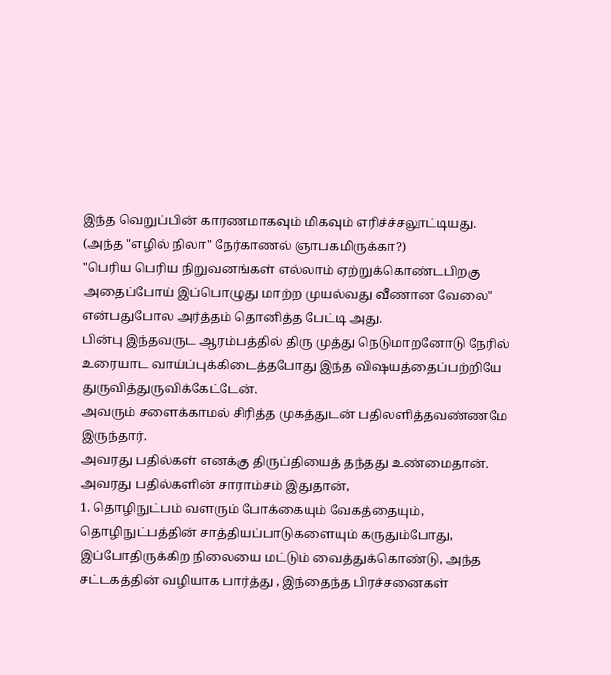இந்த வெறுப்பின் காரணமாகவும் மிகவும் எரிச்ச்சலூட்டியது.
(அந்த "எழில் நிலா" நேர்காணல் ஞாபகமிருக்கா?)
"பெரிய பெரிய நிறுவனங்கள் எல்லாம் ஏற்றுக்கொண்டபிறகு அதைப்போய் இப்பொழுது மாற்ற முயல்வது வீணான வேலை" என்பதுபோல அர்த்தம் தொனித்த பேட்டி அது.
பின்பு இந்தவருட ஆரம்பத்தில் திரு முத்து நெடுமாறனோடு நேரில் உரையாட வாய்ப்புக்கிடைத்தபோது இந்த விஷயத்தைப்பற்றியே துருவித்துருவிக்கேட்டேன்.
அவரும் சளைக்காமல் சிரித்த முகத்துடன் பதிலளித்தவண்ணமே இருந்தார்.
அவரது பதில்கள் எனக்கு திருப்தியைத் தந்தது உண்மைதான்.
அவரது பதில்களின் சாராம்சம் இதுதான்,
1. தொழிநுட்பம் வளரும் போக்கையும் வேகத்தையும், தொழிநுட்பத்தின் சாத்தியப்பாடுகளையும் கருதும்போது, இப்போதிருக்கிற நிலையை மட்டும் வைத்துக்கொண்டு, அந்த சட்டகத்தின் வழியாக பார்த்து , இந்தைந்த பிரச்சனைகள்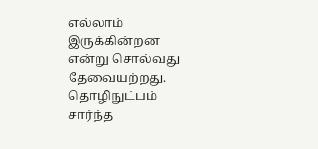எல்லாம் இருக்கின்றன என்று சொல்வது தேவையற்றது.
தொழிநுட்பம் சார்ந்த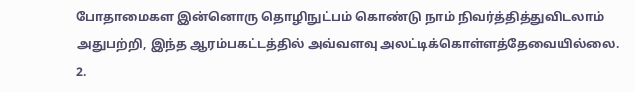போதாமைகள இன்னொரு தொழிநுட்பம் கொண்டு நாம் நிவர்த்தித்துவிடலாம் அதுபற்றி, இந்த ஆரம்பகட்டத்தில் அவ்வளவு அலட்டிக்கொள்ளத்தேவையில்லை.
2.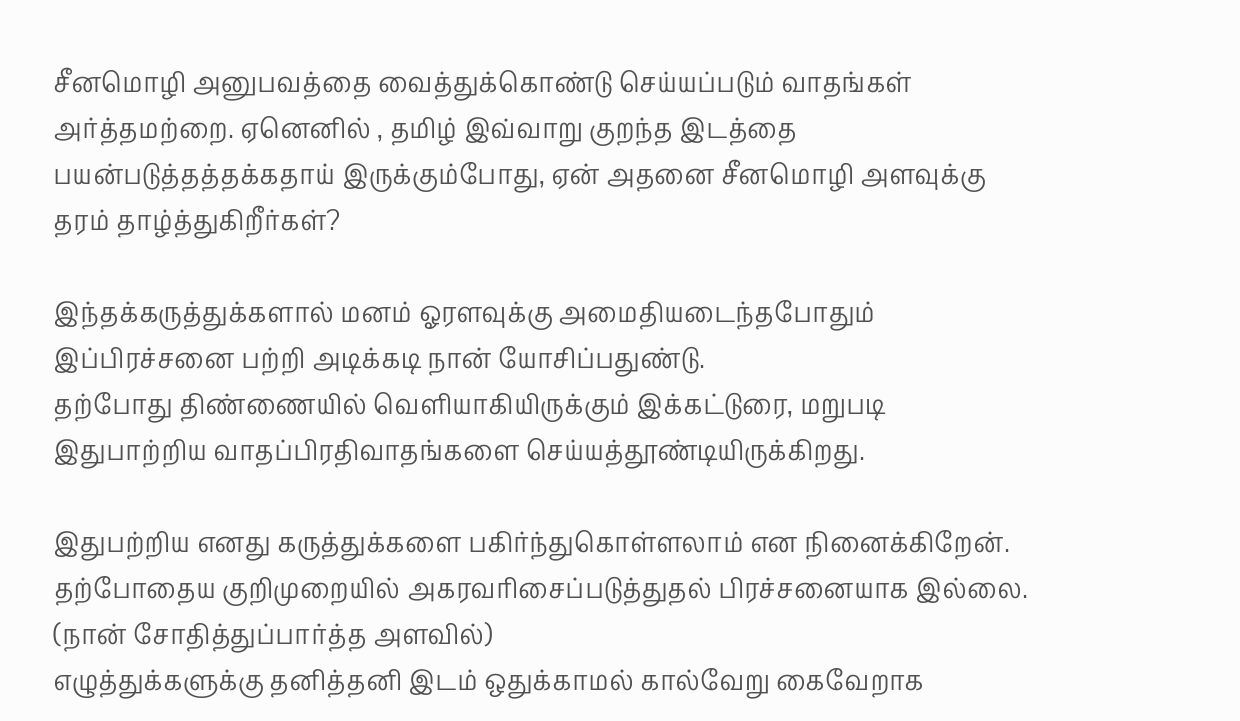சீனமொழி அனுபவத்தை வைத்துக்கொண்டு செய்யப்படும் வாதங்கள் அர்த்தமற்றை. ஏனெனில் , தமிழ் இவ்வாறு குறந்த இடத்தை பயன்படுத்தத்தக்கதாய் இருக்கும்போது, ஏன் அதனை சீனமொழி அளவுக்கு தரம் தாழ்த்துகிறீர்கள்?

இந்தக்கருத்துக்களால் மனம் ஓரளவுக்கு அமைதியடைந்தபோதும் இப்பிரச்சனை பற்றி அடிக்கடி நான் யோசிப்பதுண்டு.
தற்போது திண்ணையில் வெளியாகியிருக்கும் இக்கட்டுரை, மறுபடி இதுபாற்றிய வாதப்பிரதிவாதங்களை செய்யத்தூண்டியிருக்கிறது.

இதுபற்றிய எனது கருத்துக்களை பகிர்ந்துகொள்ளலாம் என நினைக்கிறேன்.
தற்போதைய குறிமுறையில் அகரவரிசைப்படுத்துதல் பிரச்சனையாக இல்லை. (நான் சோதித்துப்பார்த்த அளவில்)
எழுத்துக்களுக்கு தனித்தனி இடம் ஒதுக்காமல் கால்வேறு கைவேறாக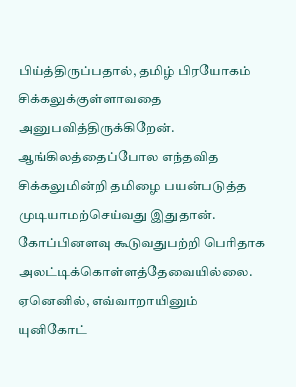பிய்த்திருப்பதால், தமிழ் பிரயோகம் சிக்கலுக்குள்ளாவதை அனுபவித்திருக்கிறேன்.
ஆங்கிலத்தைப்போல எந்தவித சிக்கலுமின்றி தமிழை பயன்படுத்த முடியாமற்செய்வது இதுதான்.
கோப்பினளவு கூடுவதுபற்றி பெரிதாக அலட்டிக்கொள்ளத்தேவையில்லை.
ஏனெனில், எவ்வாறாயினும் யுனிகோட்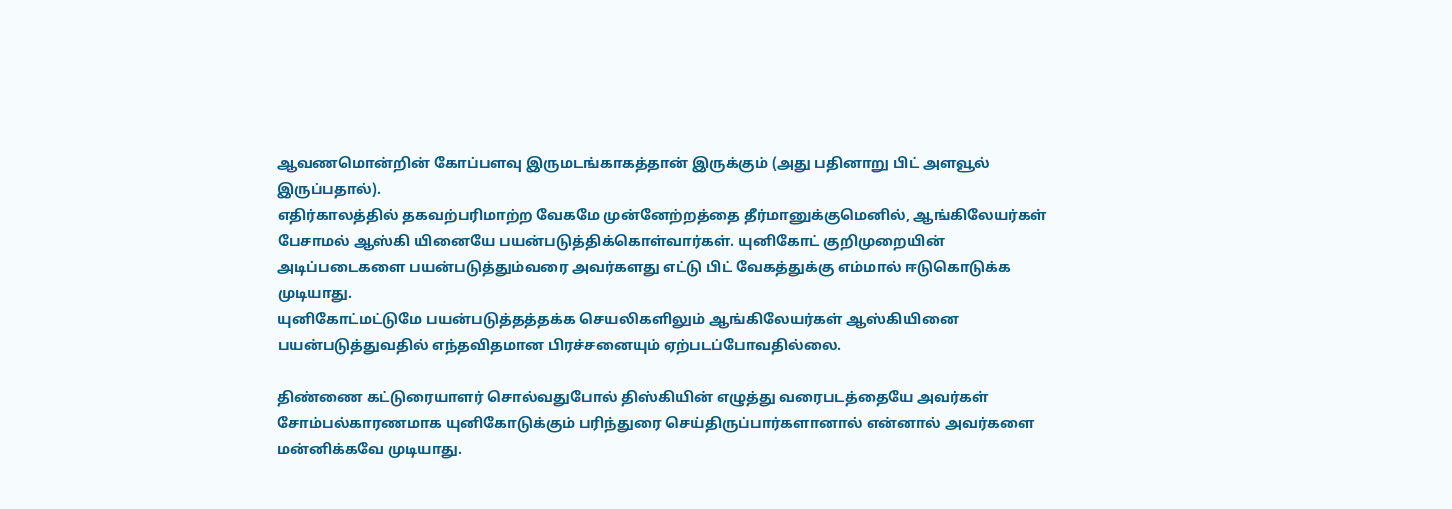ஆவணமொன்றின் கோப்பளவு இருமடங்காகத்தான் இருக்கும் (அது பதினாறு பிட் அளவூல் இருப்பதால்).
எதிர்காலத்தில் தகவற்பரிமாற்ற வேகமே முன்னேற்றத்தை தீர்மானுக்குமெனில், ஆங்கிலேயர்கள் பேசாமல் ஆஸ்கி யினையே பயன்படுத்திக்கொள்வார்கள். யுனிகோட் குறிமுறையின் அடிப்படைகளை பயன்படுத்தும்வரை அவர்களது எட்டு பிட் வேகத்துக்கு எம்மால் ஈடுகொடுக்க முடியாது.
யுனிகோட்மட்டுமே பயன்படுத்தத்தக்க செயலிகளிலும் ஆங்கிலேயர்கள் ஆஸ்கியினை பயன்படுத்துவதில் எந்தவிதமான பிரச்சனையும் ஏற்படப்போவதில்லை.

திண்ணை கட்டுரையாளர் சொல்வதுபோல் திஸ்கியின் எழுத்து வரைபடத்தையே அவர்கள் சோம்பல்காரணமாக யுனிகோடுக்கும் பரிந்துரை செய்திருப்பார்களானால் என்னால் அவர்களை மன்னிக்கவே முடியாது.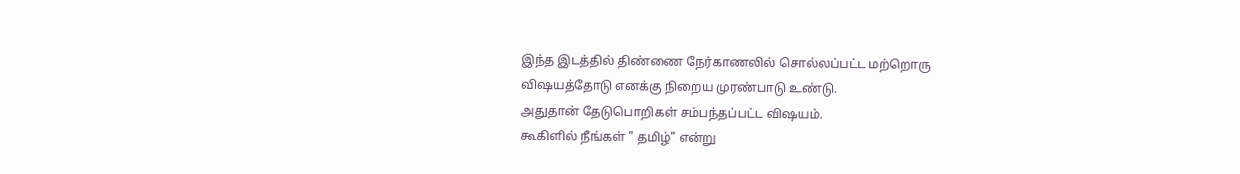இந்த இடத்தில் திண்ணை நேர்காணலில் சொல்லப்பட்ட மற்றொரு விஷயத்தோடு எனக்கு நிறைய முரண்பாடு உண்டு.
அதுதான் தேடுபொறிகள் சம்பந்தப்பட்ட விஷயம்.
கூகிளில் நீங்கள் " தமிழ்" என்று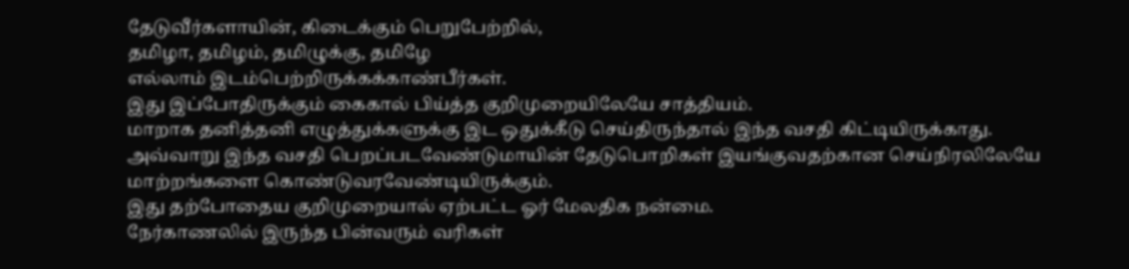தேடுவீர்களாயின், கிடைக்கும் பெறுபேற்றில்,
தமிழா, தமிழம், தமிழுக்கு, தமிழே
எல்லாம் இடம்பெற்றிருக்கக்காண்பீர்கள்.
இது இப்போதிருக்கும் கைகால் பிய்த்த குறிமுறையிலேயே சாத்தியம்.
மாறாக தனித்தனி எழுத்துக்களுக்கு இட ஒதுக்கீடு செய்திருந்தால் இந்த வசதி கிட்டியிருக்காது. அவ்வாறு இந்த வசதி பெறப்படவேண்டுமாயின் தேடுபொறிகள் இயங்குவதற்கான செய்நிரலிலேயே மாற்றங்களை கொண்டுவரவேண்டியிருக்கும்.
இது தற்போதைய குறிமுறையால் ஏற்பட்ட ஓர் மேலதிக நன்மை.
நேர்காணலில் இருந்த பின்வரும் வரிகள்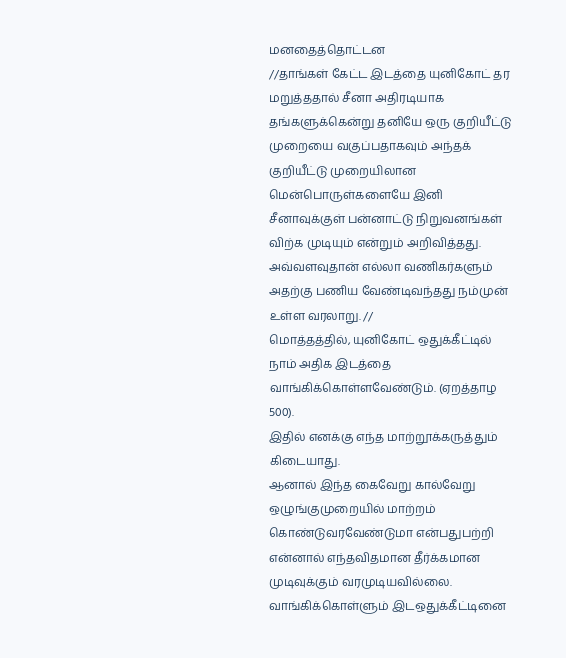மனதைத்தொட்டன
//தாங்கள் கேட்ட இடத்தை யுனிகோட் தர மறுத்ததால் சீனா அதிரடியாக தங்களுக்கென்று தனியே ஒரு குறியீட்டு முறையை வகுப்பதாகவும் அந்தக் குறியீட்டு முறையிலான மென்பொருள்களையே இனி சீனாவுக்குள் பன்னாட்டு நிறுவனங்கள் விற்க முடியும் என்றும் அறிவித்தது. அவ்வளவுதான் எல்லா வணிகர்களும் அதற்கு பணிய வேண்டிவந்தது நம்முன் உள்ள வரலாறு. //
மொத்தத்தில், யுனிகோட் ஒதுக்கீட்டில் நாம் அதிக இடத்தை வாங்கிக்கொள்ளவேண்டும். (ஏறத்தாழ 500).
இதில் எனக்கு எந்த மாற்றூக்கருத்தும் கிடையாது.
ஆனால் இந்த கைவேறு கால்வேறு ஒழுங்குமுறையில் மாற்றம் கொண்டுவரவேண்டுமா என்பதுபற்றி என்னால் எந்தவிதமான தீர்க்கமான முடிவுக்கும் வரமுடியவில்லை.
வாங்கிக்கொள்ளும் இடஒதுக்கீட்டினை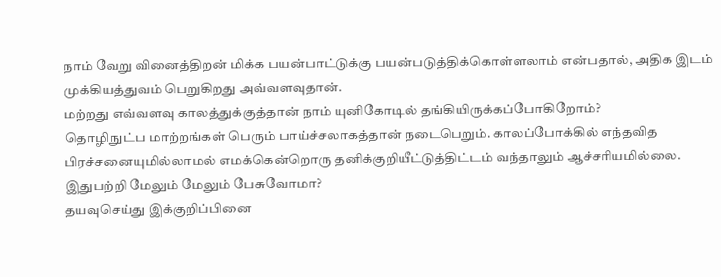நாம் வேறு வினைத்திறன் மிக்க பயன்பாட்டுக்கு பயன்படுத்திக்கொள்ளலாம் என்பதால், அதிக இடம் முக்கியத்துவம் பெறுகிறது அவ்வளவுதான்.
மற்றது எவ்வளவு காலத்துக்குத்தான் நாம் யுனிகோடில் தங்கியிருக்கப்போகிறோம்?
தொழிநுட்ப மாற்றங்கள் பெரும் பாய்ச்சலாகத்தான் நடைபெறும். காலப்போக்கில் எந்தவித பிரச்சனையுமில்லாமல் எமக்கென்றொரு தனிக்குறியீட்டுத்திட்டம் வந்தாலும் ஆச்சரியமில்லை.
இதுபற்றி மேலும் மேலும் பேசுவோமா?
தயவுசெய்து இக்குறிப்பினை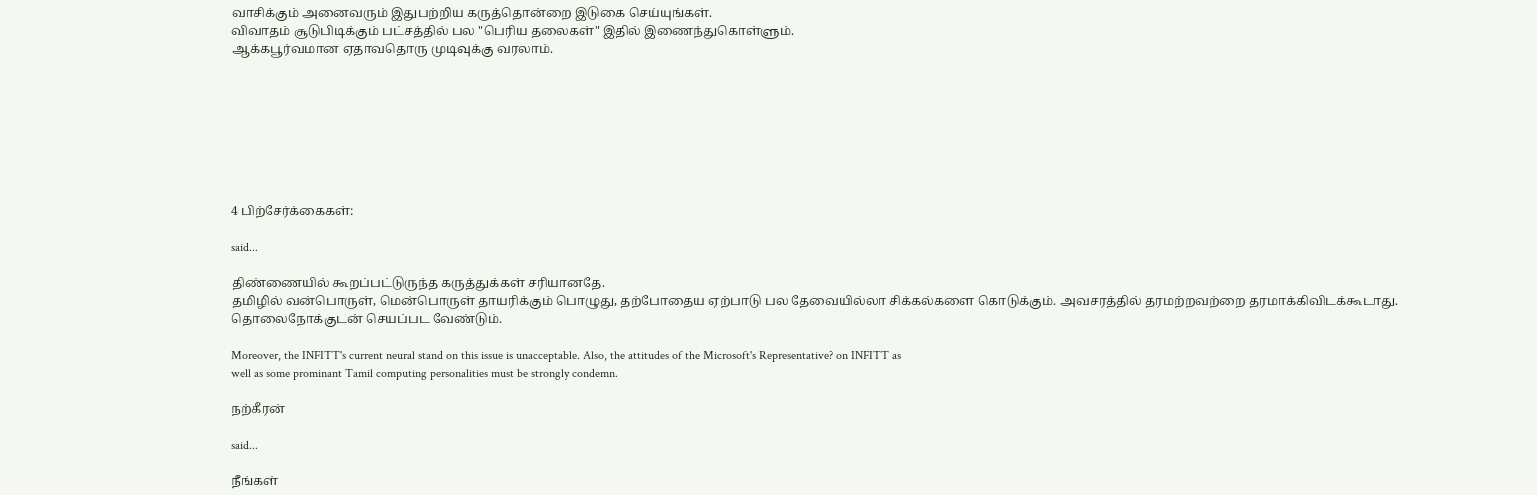வாசிக்கும் அனைவரும் இதுபற்றிய கருத்தொன்றை இடுகை செய்யுங்கள்.
விவாதம் சூடுபிடிக்கும் பட்சத்தில் பல "பெரிய தலைகள்" இதில் இணைந்துகொள்ளும்.
ஆக்கபூர்வமான ஏதாவதொரு முடிவுக்கு வரலாம்.








4 பிற்சேர்க்கைகள்:

said...

திண்ணையில் கூறப்பட்டுருந்த கருத்துக்கள் சரியானதே.
தமிழில் வன்பொருள், மென்பொருள் தாயரிக்கும் பொழுது, தற்போதைய ஏற்பாடு பல தேவையில்லா சிக்கல்களை கொடுக்கும். அவசரத்தில் தரமற்றவற்றை தரமாக்கிவிடக்கூடாது.
தொலைநோக்குடன் செயப்பட வேண்டும்.

Moreover, the INFITT's current neural stand on this issue is unacceptable. Also, the attitudes of the Microsoft's Representative? on INFITT as
well as some prominant Tamil computing personalities must be strongly condemn.

நற்கீரன்

said...

நீங்கள்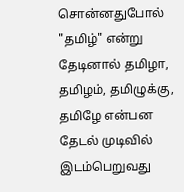சொன்னதுபோல் "தமிழ்" என்று தேடினால் தமிழா, தமிழம், தமிழுக்கு, தமிழே என்பன தேடல் முடிவில் இடம்பெறுவது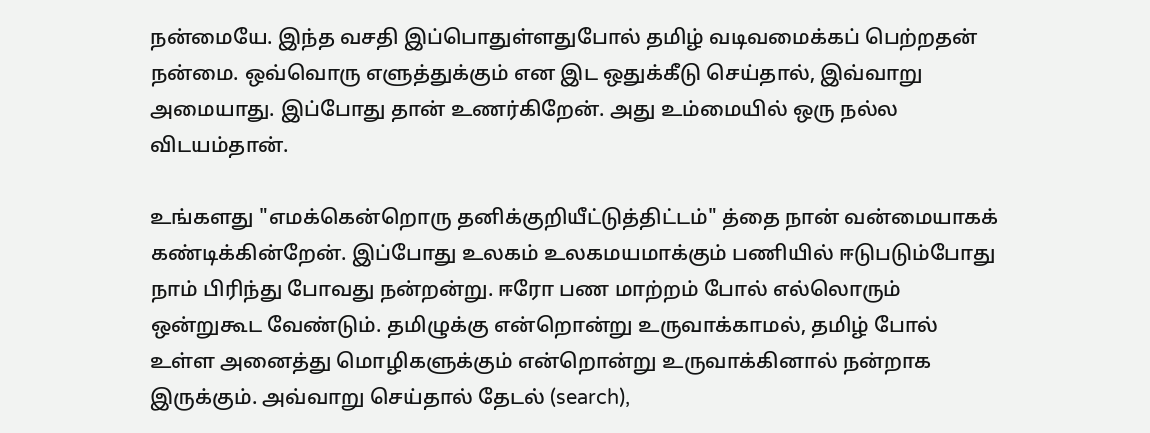நன்மையே. இந்த வசதி இப்பொதுள்ளதுபோல் தமிழ் வடிவமைக்கப் பெற்றதன் நன்மை. ஒவ்வொரு எளுத்துக்கும் என இட ஒதுக்கீடு செய்தால், இவ்வாறு அமையாது. இப்போது தான் உணர்கிறேன். அது உம்மையில் ஒரு நல்ல விடயம்தான்.

உங்களது "எமக்கென்றொரு தனிக்குறியீட்டுத்திட்டம்" த்தை நான் வன்மையாகக் கண்டிக்கின்றேன். இப்போது உலகம் உலகமயமாக்கும் பணியில் ஈடுபடும்போது நாம் பிரிந்து போவது நன்றன்று. ஈரோ பண மாற்றம் போல் எல்லொரும் ஒன்றுகூட வேண்டும். தமிழுக்கு என்றொன்று உருவாக்காமல், தமிழ் போல் உள்ள அனைத்து மொழிகளுக்கும் என்றொன்று உருவாக்கினால் நன்றாக இருக்கும். அவ்வாறு செய்தால் தேடல் (search),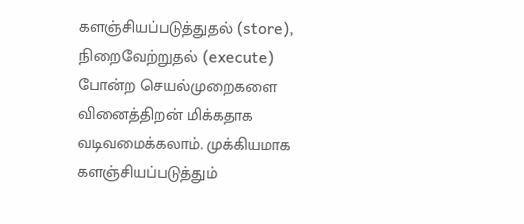களஞ்சியப்படுத்துதல் (store), நிறைவேற்றுதல் (execute) போன்ற செயல்முறைகளை வினைத்திறன் மிக்கதாக வடிவமைக்கலாம். முக்கியமாக களஞ்சியப்படுத்தும்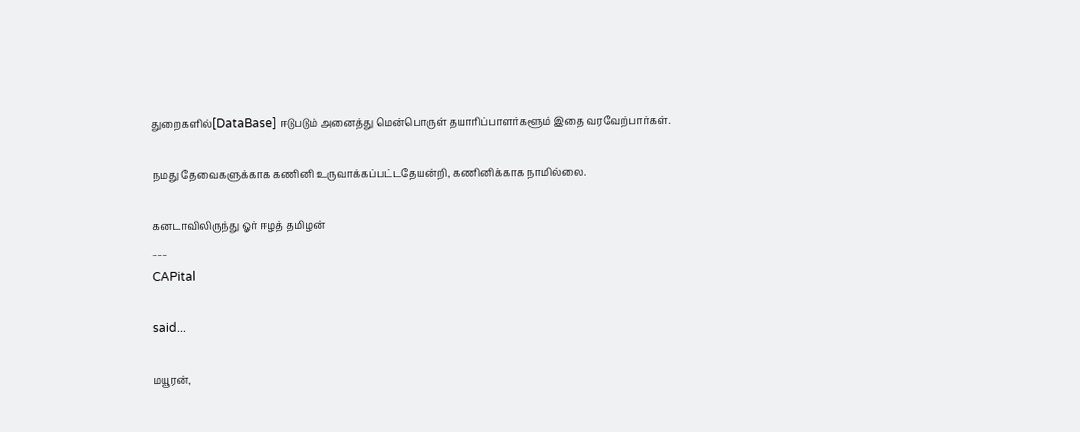துறைகளில்[DataBase] ஈடுபடும் அனைத்து மென்பொருள் தயாரிப்பாளர்களூம் இதை வரவேற்பார்கள்.

நமது தேவைகளுக்காக கணினி உருவாக்கப்பட்டதேயன்றி, கணினிக்காக நாமில்லை.

கனடாவிலிருந்து ஓர் ஈழத் தமிழன்
___
CAPital

said...

மயூரன்,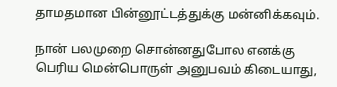தாமதமான பின்னூட்டத்துக்கு மன்னிக்கவும்.

நான் பலமுறை சொன்னதுபோல எனக்கு பெரிய மென்பொருள் அனுபவம் கிடையாது,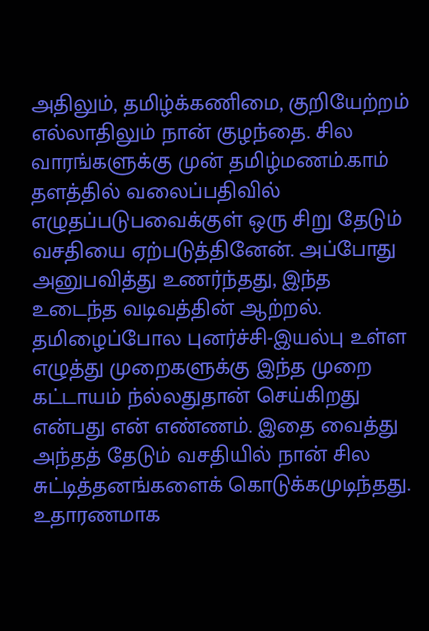அதிலும், தமிழ்க்கணிமை, குறியேற்றம் எல்லாதிலும் நான் குழந்தை. சில வாரங்களுக்கு முன் தமிழ்மணம்.காம் தளத்தில் வலைப்பதிவில் எழுதப்படுபவைக்குள் ஒரு சிறு தேடும் வசதியை ஏற்படுத்தினேன். அப்போது அனுபவித்து உணர்ந்தது, இந்த உடைந்த வடிவத்தின் ஆற்றல். தமிழைப்போல புனர்ச்சி-இயல்பு உள்ள எழுத்து முறைகளுக்கு இந்த முறை கட்டாயம் ந்ல்லதுதான் செய்கிறது என்பது என் எண்ணம். இதை வைத்து அந்தத் தேடும் வசதியில் நான் சில சுட்டித்தனங்களைக் கொடுக்கமுடிந்தது. உதாரணமாக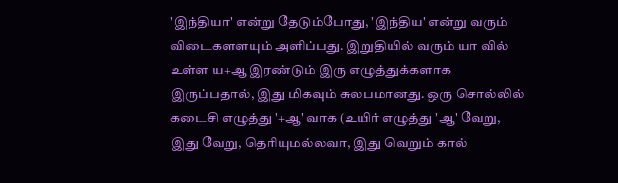'இந்தியா' என்று தேடும்போது, 'இந்திய' என்று வரும் விடைகளளயும் அளிப்பது. இறுதியில் வரும் யா வில் உள்ள ய+ஆ இரண்டும் இரு எழுத்துக்களாக இருப்பதால், இது மிகவும் சுலபமானது. ஒரு சொல்லில் கடைசி எழுத்து '+ஆ' வாக (உயிர் எழுத்து 'ஆ' வேறு, இது வேறு, தெரியுமல்லவா, இது வெறும் கால்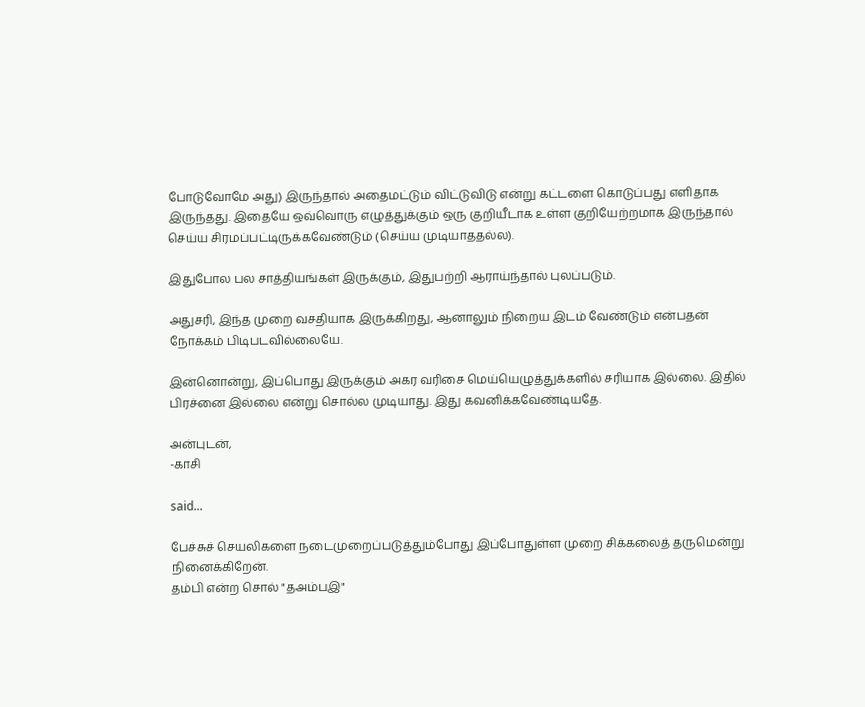போடுவோமே அது) இருந்தால் அதைமட்டும் விட்டுவிடு என்று கட்டளை கொடுப்பது எளிதாக இருந்தது. இதையே ஒவ்வொரு எழுத்துக்கும் ஒரு குறியீடாக உள்ள குறியேற்றமாக இருந்தால் செய்ய சிரமப்பட்டிருக்கவேண்டும் (செய்ய முடியாததல்ல).

இதுபோல பல சாத்தியங்கள் இருக்கும், இதுபற்றி ஆராய்ந்தால் புலப்படும்.

அதுசரி, இந்த முறை வசதியாக இருக்கிறது, ஆனாலும் நிறைய இடம் வேண்டும் என்பதன் நோக்கம் பிடிபடவில்லையே.

இன்னொன்று, இப்பொது இருக்கும் அகர வரிசை மெய்யெழுத்துக்களில் சரியாக இல்லை. இதில் பிரச்னை இல்லை என்று சொல்ல முடியாது. இது கவனிக்கவேண்டியதே.

அன்புடன்,
-காசி

said...

பேச்சுச் செயலிகளை நடைமுறைப்படுத்தும்போது இப்போதுள்ள முறை சிக்கலைத் தருமென்று நினைக்கிறேன்.
தம்பி என்ற சொல் "தஅம்பஇ"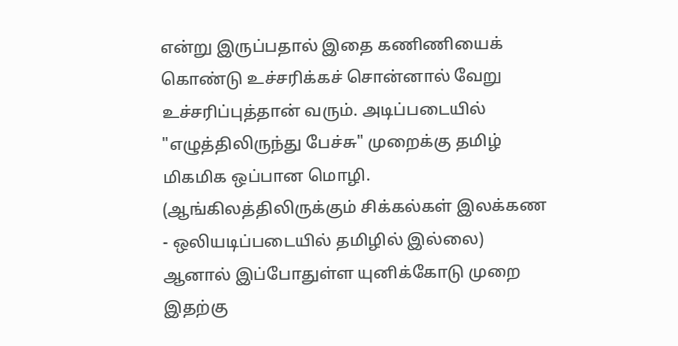என்று இருப்பதால் இதை கணிணியைக் கொண்டு உச்சரிக்கச் சொன்னால் வேறு உச்சரிப்புத்தான் வரும். அடிப்படையில் "எழுத்திலிருந்து பேச்சு" முறைக்கு தமிழ் மிகமிக ஒப்பான மொழி. (ஆங்கிலத்திலிருக்கும் சிக்கல்கள் இலக்கண - ஒலியடிப்படையில் தமிழில் இல்லை)
ஆனால் இப்போதுள்ள யுனிக்கோடு முறை இதற்கு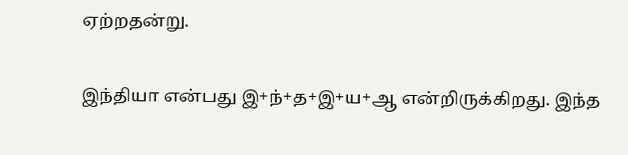ஏற்றதன்று.

இந்தியா என்பது இ+ந்+த+இ+ய+ஆ என்றிருக்கிறது. இந்த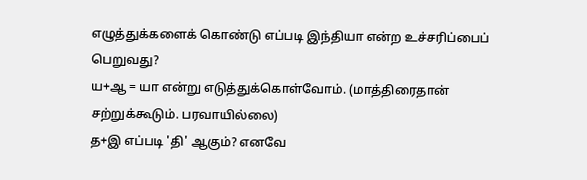எழுத்துக்களைக் கொண்டு எப்படி இந்தியா என்ற உச்சரிப்பைப் பெறுவது?
ய+ஆ = யா என்று எடுத்துக்கொள்வோம். (மாத்திரைதான் சற்றுக்கூடும். பரவாயில்லை)
த+இ எப்படி 'தி' ஆகும்? எனவே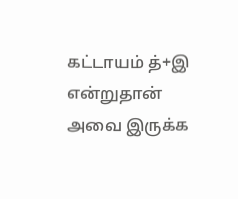கட்டாயம் த்+இ என்றுதான் அவை இருக்க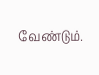வேண்டும்.